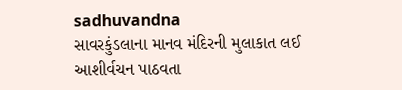sadhuvandna
સાવરકુંડલાના માનવ મંદિરની મુલાકાત લઈ આશીર્વચન પાઠવતા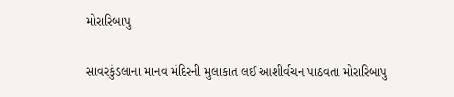મોરારિબાપુ

સાવરકુંડલાના માનવ મંદિરની મુલાકાત લઈ આશીર્વચન પાઠવતા મોરારિબાપુ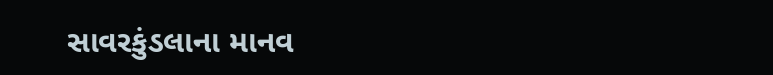સાવરકુંડલાના માનવ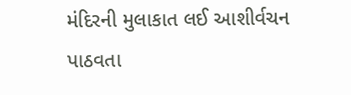મંદિરની મુલાકાત લઈ આશીર્વચન  પાઠવતા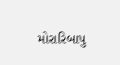મોરારિબાપુ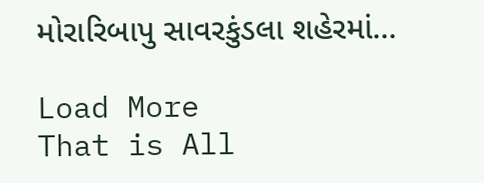મોરારિબાપુ સાવરકુંડલા શહેરમાં…

Load More
That is All